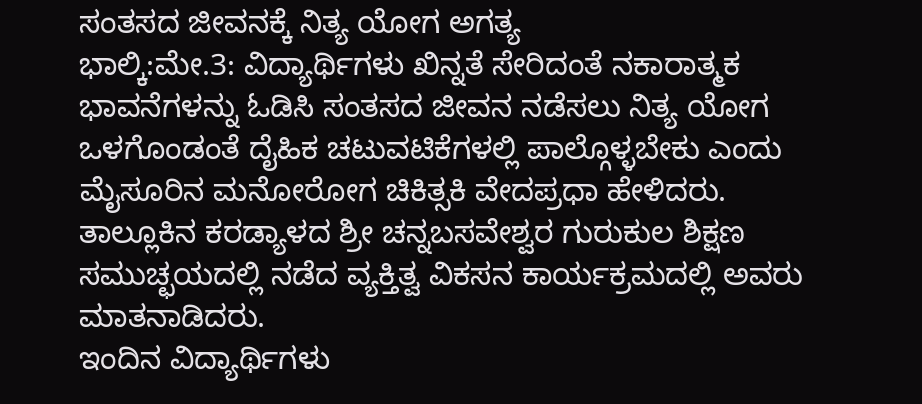ಸಂತಸದ ಜೀವನಕ್ಕೆ ನಿತ್ಯ ಯೋಗ ಅಗತ್ಯ
ಭಾಲ್ಕಿ:ಮೇ.3: ವಿದ್ಯಾರ್ಥಿಗಳು ಖಿನ್ನತೆ ಸೇರಿದಂತೆ ನಕಾರಾತ್ಮಕ ಭಾವನೆಗಳನ್ನು ಓಡಿಸಿ ಸಂತಸದ ಜೀವನ ನಡೆಸಲು ನಿತ್ಯ ಯೋಗ ಒಳಗೊಂಡಂತೆ ದೈಹಿಕ ಚಟುವಟಿಕೆಗಳಲ್ಲಿ ಪಾಲ್ಗೊಳ್ಳಬೇಕು ಎಂದು ಮೈಸೂರಿನ ಮನೋರೋಗ ಚಿಕಿತ್ಸಕಿ ವೇದಪ್ರಧಾ ಹೇಳಿದರು.
ತಾಲ್ಲೂಕಿನ ಕರಡ್ಯಾಳದ ಶ್ರೀ ಚನ್ನಬಸವೇಶ್ವರ ಗುರುಕುಲ ಶಿಕ್ಷಣ ಸಮುಚ್ಛಯದಲ್ಲಿ ನಡೆದ ವ್ಯಕ್ತಿತ್ವ ವಿಕಸನ ಕಾರ್ಯಕ್ರಮದಲ್ಲಿ ಅವರು ಮಾತನಾಡಿದರು.
ಇಂದಿನ ವಿದ್ಯಾರ್ಥಿಗಳು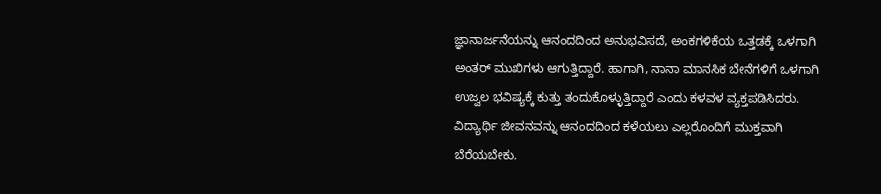ಜ್ಞಾನಾರ್ಜನೆಯನ್ನು ಆನಂದದಿಂದ ಅನುಭವಿಸದೆ, ಅಂಕಗಳಿಕೆಯ ಒತ್ತಡಕ್ಕೆ ಒಳಗಾಗಿ ಅಂತರ್ ಮುಖಿಗಳು ಆಗುತ್ತಿದ್ದಾರೆ. ಹಾಗಾಗಿ, ನಾನಾ ಮಾನಸಿಕ ಬೇನೆಗಳಿಗೆ ಒಳಗಾಗಿ ಉಜ್ವಲ ಭವಿಷ್ಯಕ್ಕೆ ಕುತ್ತು ತಂದುಕೊಳ್ಳುತ್ತಿದ್ದಾರೆ ಎಂದು ಕಳವಳ ವ್ಯಕ್ತಪಡಿಸಿದರು.
ವಿದ್ಯಾರ್ಥಿ ಜೀವನವನ್ನು ಆನಂದದಿಂದ ಕಳೆಯಲು ಎಲ್ಲರೊಂದಿಗೆ ಮುಕ್ತವಾಗಿ ಬೆರೆಯಬೇಕು.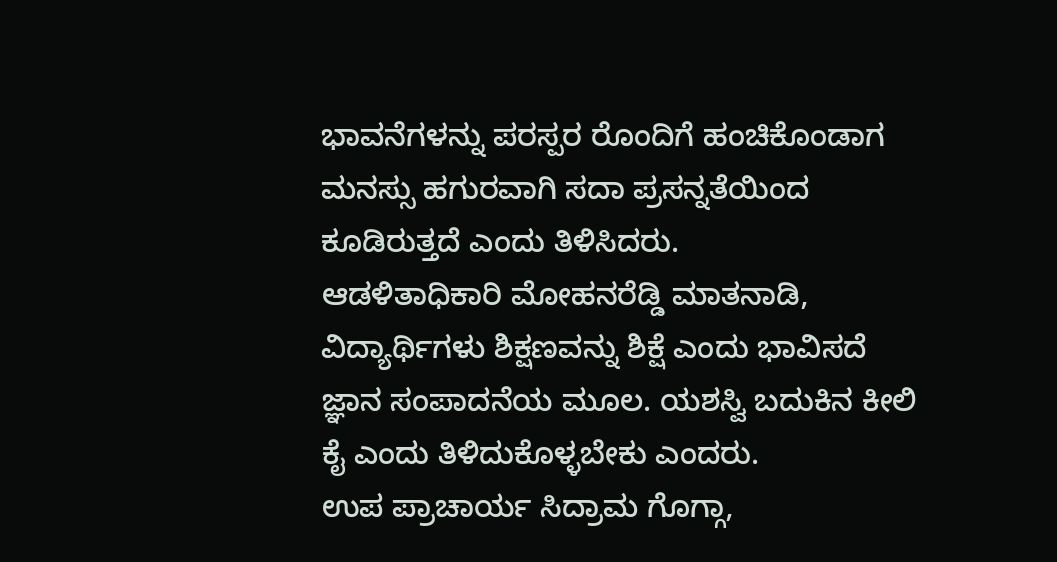ಭಾವನೆಗಳನ್ನು ಪರಸ್ಪರ ರೊಂದಿಗೆ ಹಂಚಿಕೊಂಡಾಗ ಮನಸ್ಸು ಹಗುರವಾಗಿ ಸದಾ ಪ್ರಸನ್ನತೆಯಿಂದ ಕೂಡಿರುತ್ತದೆ ಎಂದು ತಿಳಿಸಿದರು.
ಆಡಳಿತಾಧಿಕಾರಿ ಮೋಹನರೆಡ್ಡಿ ಮಾತನಾಡಿ, ವಿದ್ಯಾರ್ಥಿಗಳು ಶಿಕ್ಷಣವನ್ನು ಶಿಕ್ಷೆ ಎಂದು ಭಾವಿಸದೆ ಜ್ಞಾನ ಸಂಪಾದನೆಯ ಮೂಲ. ಯಶಸ್ವಿ ಬದುಕಿನ ಕೀಲಿ ಕೈ ಎಂದು ತಿಳಿದುಕೊಳ್ಳಬೇಕು ಎಂದರು.
ಉಪ ಪ್ರಾಚಾರ್ಯ ಸಿದ್ರಾಮ ಗೊಗ್ಗಾ,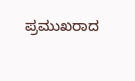ಪ್ರಮುಖರಾದ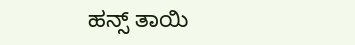ಹನ್ಸ್ ತಾಯಿ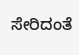ಸೇರಿದಂತೆ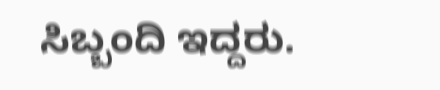ಸಿಬ್ಬಂದಿ ಇದ್ದರು.